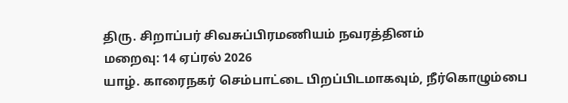திரு. சிறாப்பர் சிவசுப்பிரமணியம் நவரத்தினம்
மறைவு: 14 ஏப்ரல் 2026
யாழ். காரைநகர் செம்பாட்டை பிறப்பிடமாகவும், நீர்கொழும்பை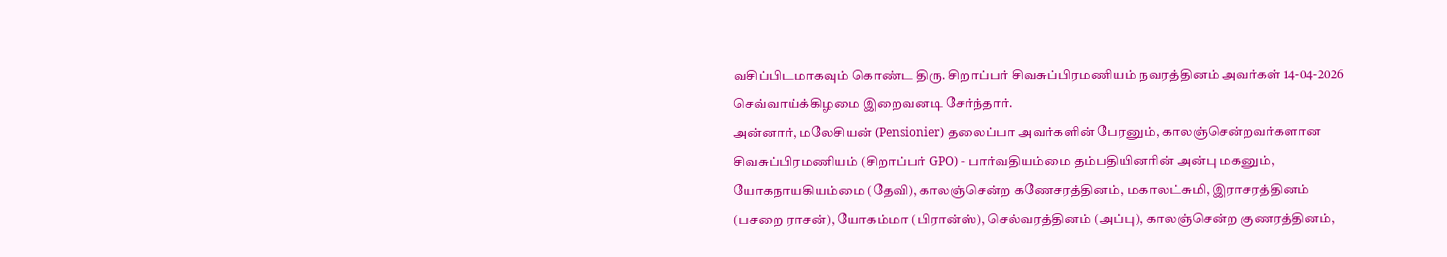வசிப்பிடமாகவும் கொண்ட திரு. சிறாப்பர் சிவசுப்பிரமணியம் நவரத்தினம் அவர்கள் 14-04-2026 செவ்வாய்க்கிழமை இறைவனடி சேர்ந்தார்.
அன்னார், மலேசியன் (Pensionier) தலைப்பா அவர்களின் பேரனும், காலஞ்சென்றவர்களான சிவசுப்பிரமணியம் (சிறாப்பர் GPO) - பார்வதியம்மை தம்பதியினரின் அன்பு மகனும்,
யோகநாயகியம்மை (தேவி), காலஞ்சென்ற கணேசரத்தினம், மகாலட்சுமி, இராசரத்தினம் (பசறை ராசன்), யோகம்மா (பிரான்ஸ்), செல்வரத்தினம் (அப்பு), காலஞ்சென்ற குணரத்தினம்,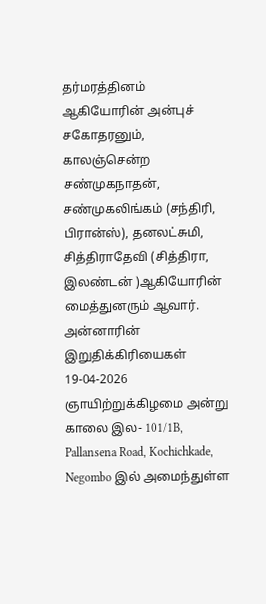தர்மரத்தினம் ஆகியோரின் அன்புச் சகோதரனும்,
காலஞ்சென்ற சண்முகநாதன், சண்முகலிங்கம் (சந்திரி, பிரான்ஸ்), தனலட்சுமி, சித்திராதேவி (சித்திரா, இலண்டன் )ஆகியோரின் மைத்துனரும் ஆவார்.
அன்னாரின் இறுதிக்கிரியைகள் 19-04-2026 ஞாயிற்றுக்கிழமை அன்று காலை இல- 101/1B, Pallansena Road, Kochichkade, Negombo இல் அமைந்துள்ள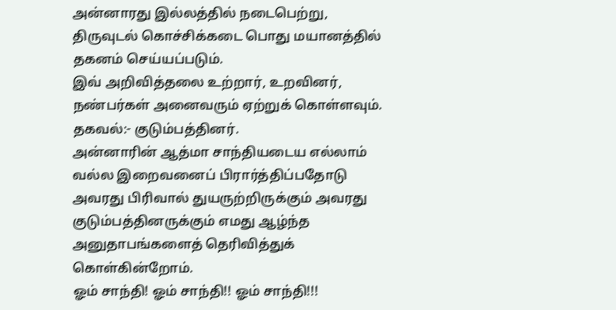அன்னாரது இல்லத்தில் நடைபெற்று, திருவுடல் கொச்சிக்கடை பொது மயானத்தில் தகனம் செய்யப்படும்.
இவ் அறிவித்தலை உற்றார், உறவினர், நண்பர்கள் அனைவரும் ஏற்றுக் கொள்ளவும்.
தகவல்:- குடும்பத்தினர்.
அன்னாரின் ஆத்மா சாந்தியடைய எல்லாம் வல்ல இறைவனைப் பிரார்த்திப்பதோடு அவரது பிரிவால் துயருற்றிருக்கும் அவரது குடும்பத்தினருக்கும் எமது ஆழ்ந்த அனுதாபங்களைத் தெரிவித்துக் கொள்கின்றோம்.
ஓம் சாந்தி! ஓம் சாந்தி!! ஓம் சாந்தி!!!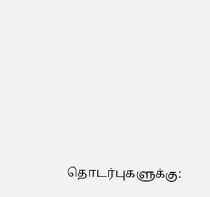தொடர்புகளுக்கு: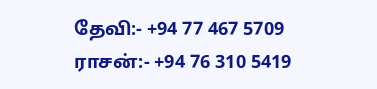தேவி:- +94 77 467 5709
ராசன்:- +94 76 310 5419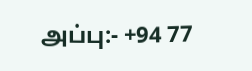அப்பு:- +94 77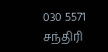030 5571
சந்திரி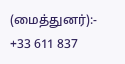(மைத்துனர்):- +33 611 837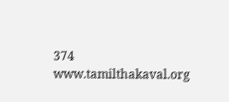374
www.tamilthakaval.org